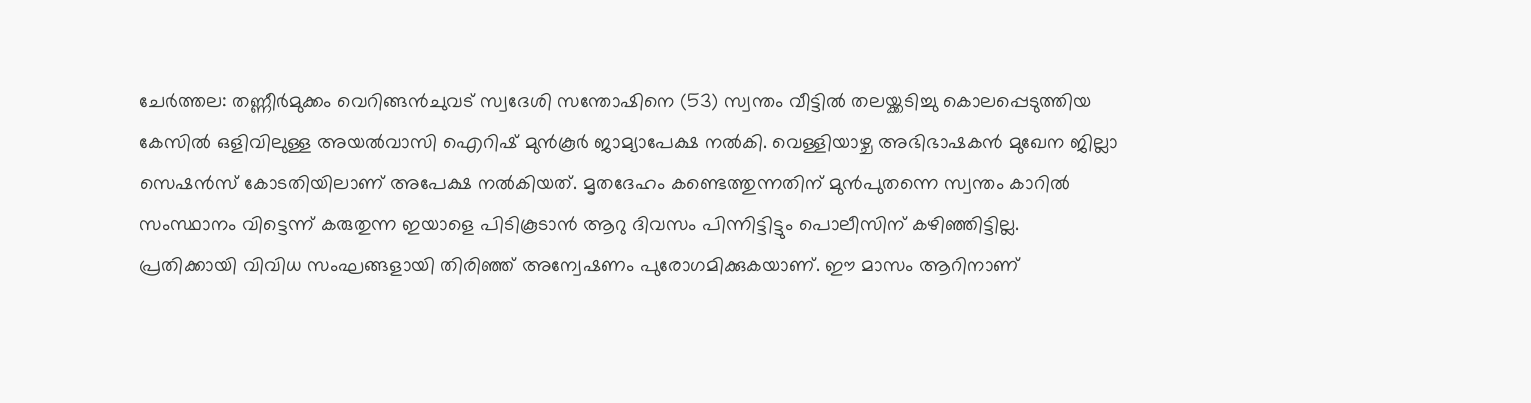ചേർത്തല: തണ്ണീർമുക്കം വെറിങ്ങൻചുവട് സ്വദേശി സന്തോഷിനെ (53) സ്വന്തം വീട്ടിൽ തലയ്ക്കടിച്ചു കൊലപ്പെടുത്തിയ കേസിൽ ഒളിവിലുള്ള അയൽവാസി ഐറിഷ് മുൻകൂർ ജാമ്യാപേക്ഷ നൽകി. വെള്ളിയാഴ്ച അഭിഭാഷകൻ മുഖേന ജില്ലാ സെഷൻസ് കോടതിയിലാണ് അപേക്ഷ നൽകിയത്. മൃതദേഹം കണ്ടെത്തുന്നതിന് മുൻപുതന്നെ സ്വന്തം കാറിൽ സംസ്ഥാനം വിട്ടെന്ന് കരുതുന്ന ഇയാളെ പിടികൂടാൻ ആറു ദിവസം പിന്നിട്ടിട്ടും പൊലീസിന് കഴിഞ്ഞിട്ടില്ല.
പ്രതിക്കായി വിവിധ സംഘങ്ങളായി തിരിഞ്ഞ് അന്വേഷണം പുരോഗമിക്കുകയാണ്. ഈ മാസം ആറിനാണ്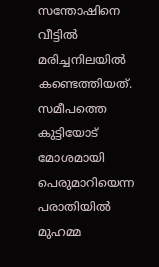സന്തോഷിനെ വീട്ടിൽ മരിച്ചനിലയിൽ കണ്ടെത്തിയത്. സമീപത്തെ കുട്ടിയോട് മോശമായി പെരുമാറിയെന്ന പരാതിയിൽ മുഹമ്മ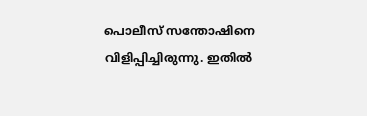പൊലീസ് സന്തോഷിനെ വിളിപ്പിച്ചിരുന്നു. ഇതിൽ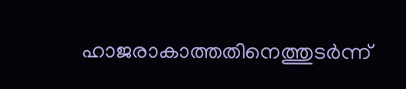ഹാജരാകാത്തതിനെത്തുടർന്ന്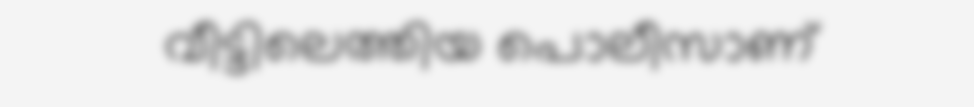വീട്ടിലെത്തിയ പൊലീസാണ്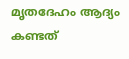മൃതദേഹം ആദ്യം കണ്ടത്